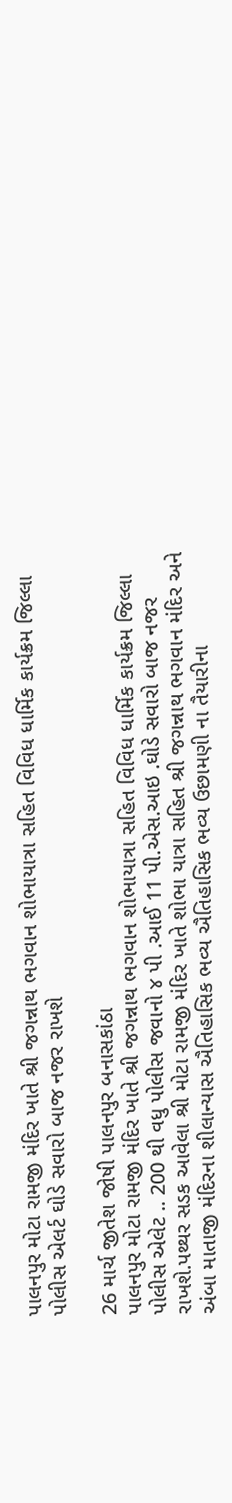પાલનપુર મોટા રામજી મંદિર ખાતે શ્રી જગન્નાથ ભગવાન શોભાયાત્રા સહિત વિવિધ ધાર્મિક કાર્યક્રમ જિલ્લા પોલીસ એલર્ટ ઘોડે સવારો બાજ નજર રાખશે

26 માર્ચ જીતેશ જોષી પાલનપુર બનાસકાંઠા
પાલનપુર મોટા રામજી મંદિર ખાતે શ્રી જગન્નાથ ભગવાન શોભાયાત્રા સહિત વિવિધ ધાર્મિક કાર્યક્રમ જિલ્લા પોલીસ એલેટ .. 200 થી વધુ પોલીસ જવાનો ૪ પી .આઈ 11 પી.એસ.આઇ .ઘોડે સવારો બાજ નજર રાખશે.પથ્થર સડક આવેલા શ્રી મોટા રામજી મંદિર ખાતે શોભા યાત્રા સહિત શ્રી જગન્નાથ ભગવાન મંદિર અને અંબા માતાજી મંદિરના શીલાન્યાસ ઐતિહાસિક ભવ્ય ઐતિહાસિક ભવ્ય ઉછામણી ના તૈયારીના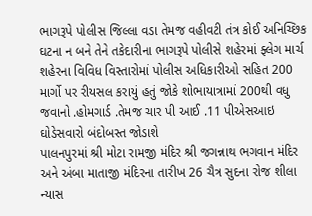ભાગરૂપે પોલીસ જિલ્લા વડા તેમજ વહીવટી તંત્ર કોઈ અનિચ્છિક ઘટના ન બને તેને તકેદારીના ભાગરૂપે પોલીસે શહેરમાં ફ્લેગ માર્ચ શહેરના વિવિધ વિસ્તારોમાં પોલીસ અધિકારીઓ સહિત 200 માર્ગો પર રીયસલ કરાયું હતું જોકે શોભાયાત્રામાં 200થી વધુ જવાનો .હોમગાર્ડ .તેમજ ચાર પી આઈ .11 પીએસઆઇ ઘોડેસવારો બંદોબસ્ત જોડાશે
પાલનપુરમાં શ્રી મોટા રામજી મંદિર શ્રી જગન્નાથ ભગવાન મંદિર અને અંબા માતાજી મંદિરના તારીખ 26 ચૈત્ર સુદના રોજ શીલા ન્યાસ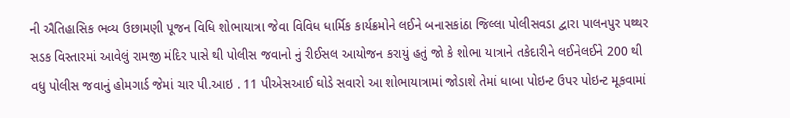ની ઐતિહાસિક ભવ્ય ઉછામણી પૂજન વિધિ શોભાયાત્રા જેવા વિવિધ ધાર્મિક કાર્યક્રમોને લઈને બનાસકાંઠા જિલ્લા પોલીસવડા દ્વારા પાલનપુર પથ્થર સડક વિસ્તારમાં આવેલું રામજી મંદિર પાસે થી પોલીસ જવાનો નું રીઈસલ આયોજન કરાયું હતું જો કે શોભા યાત્રાને તકેદારીને લઈનેલઈને 200 થી વધુ પોલીસ જવાનું હોમગાર્ડ જેમાં ચાર પી.આઇ . 11 પીએસઆઈ ઘોડે સવારો આ શોભાયાત્રામાં જોડાશે તેમાં ધાબા પોઇન્ટ ઉપર પોઇન્ટ મૂકવામાં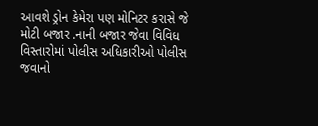આવશે ડ્રોન કેમેરા પણ મોનિટર કરાસે જે મોટી બજાર .નાની બજાર જેવા વિવિધ વિસ્તારોમાં પોલીસ અધિકારીઓ પોલીસ જવાનો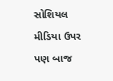સોશિયલ મીડિયા ઉપર પણ બાજ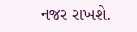નજર રાખશે.